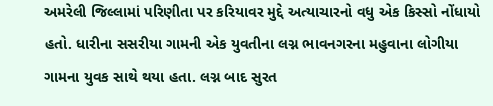અમરેલી જિલ્લામાં પરિણીતા પર કરિયાવર મુદ્દે અત્યાચારનો વધુ એક કિસ્સો નોંધાયો હતો. ધારીના સસરીયા ગામની એક યુવતીના લગ્ન ભાવનગરના મહુવાના લોગીયા ગામના યુવક સાથે થયા હતા. લગ્ન બાદ સુરત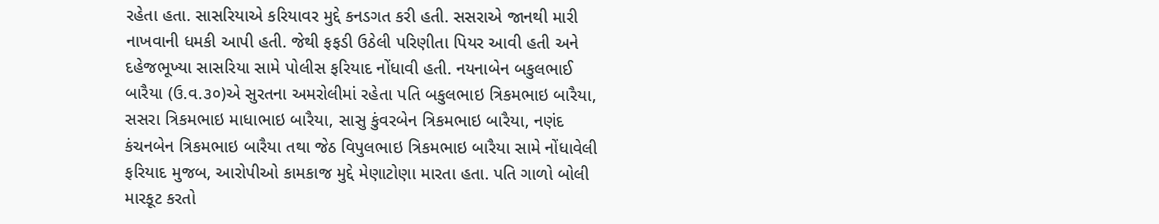રહેતા હતા. સાસરિયાએ કરિયાવર મુદ્દે કનડગત કરી હતી. સસરાએ જાનથી મારી નાખવાની ધમકી આપી હતી. જેથી ફફડી ઉઠેલી પરિણીતા પિયર આવી હતી અને દહેજભૂખ્યા સાસરિયા સામે પોલીસ ફરિયાદ નોંધાવી હતી. નયનાબેન બકુલભાઈ બારૈયા (ઉ.વ.૩૦)એ સુરતના અમરોલીમાં રહેતા પતિ બકુલભાઇ ત્રિકમભાઇ બારૈયા, સસરા ત્રિકમભાઇ માધાભાઇ બારૈયા, સાસુ કુંવરબેન ત્રિકમભાઇ બારૈયા, નણંદ કંચનબેન ત્રિકમભાઇ બારૈયા તથા જેઠ વિપુલભાઇ ત્રિકમભાઇ બારૈયા સામે નોંધાવેલી ફરિયાદ મુજબ, આરોપીઓ કામકાજ મુદ્દે મેણાટોણા મારતા હતા. પતિ ગાળો બોલી મારકૂટ કરતો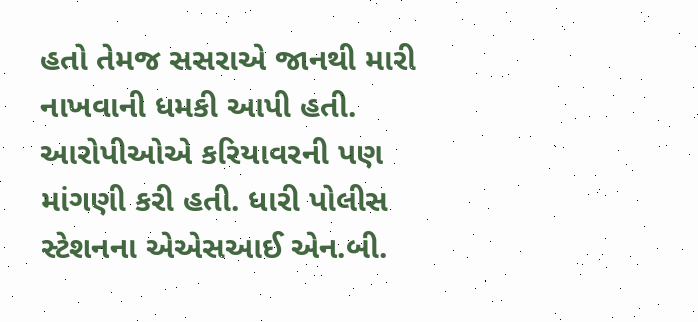હતો તેમજ સસરાએ જાનથી મારી નાખવાની ધમકી આપી હતી. આરોપીઓએ કરિયાવરની પણ માંગણી કરી હતી. ધારી પોલીસ સ્ટેશનના એએસઆઈ એન.બી.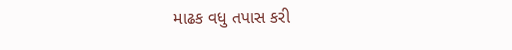માઢક વધુ તપાસ કરી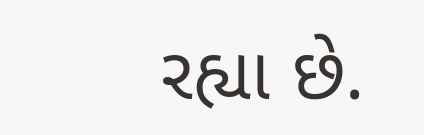રહ્યા છે.